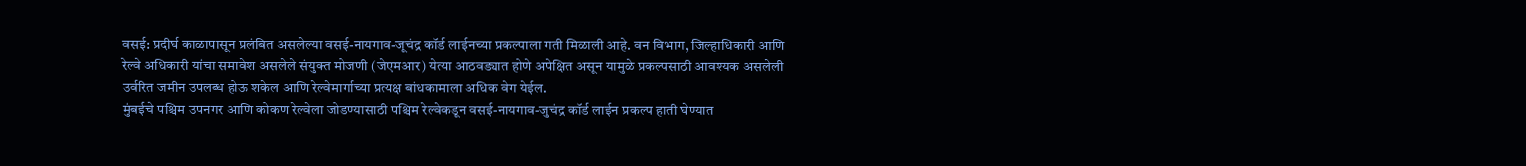वसई: प्रदीर्घ काळापासून प्रलंबित असलेल्या वसई-नायगाव-जूचंद्र कॉर्ड लाईनच्या प्रकल्पाला गती मिळाली आहे. वन विभाग, जिल्हाधिकारी आणि रेल्वे अधिकारी यांचा समावेश असलेले संयुक्त मोजणी (जेएमआर) येत्या आठवड्यात होणे अपेक्षित असून यामुळे प्रकल्पसाठी आवश्यक असलेली उर्वरित जमीन उपलब्ध होऊ शकेल आणि रेल्वेमार्गाच्या प्रत्यक्ष बांधकामाला अधिक वेग येईल.
मुंबईचे पश्चिम उपनगर आणि कोकण रेल्वेला जोडण्यासाठी पश्चिम रेल्वेकडून वसई-नायगाव-जुचंद्र कॉर्ड लाईन प्रकल्प हाती घेण्यात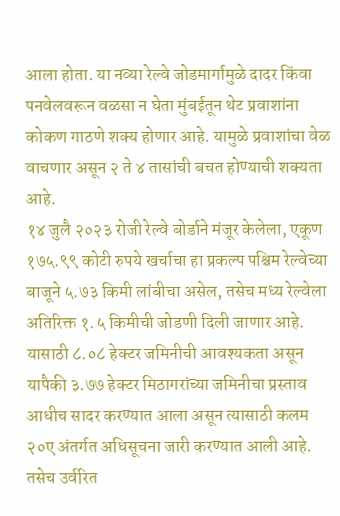आला होता. या नव्या रेल्वे जोडमार्गामुळे दादर किंवा पनवेलवरून वळसा न घेता मुंबईतून थेट प्रवाशांना कोकण गाठणे शक्य होणार आहे. यामुळे प्रवाशांचा वेळ वाचणार असून २ ते ४ तासांची बचत होण्याची शक्यता आहे.
१४ जुलै २०२३ रोजी रेल्वे बोर्डाने मंजूर केलेला, एकूण १७५.९९ कोटी रुपये खर्चाचा हा प्रकल्प पश्चिम रेल्वेच्या बाजूने ५.७३ किमी लांबीचा असेल, तसेच मध्य रेल्वेला अतिरिक्त १.५ किमीची जोडणी दिली जाणार आहे. यासाठी ८.०८ हेक्टर जमिनीची आवश्यकता असून यापैकी ३.७७ हेक्टर मिठागरांच्या जमिनीचा प्रस्ताव आधीच सादर करण्यात आला असून त्यासाठी कलम २०ए अंतर्गत अधिसूचना जारी करण्यात आली आहे. तसेच उर्वरित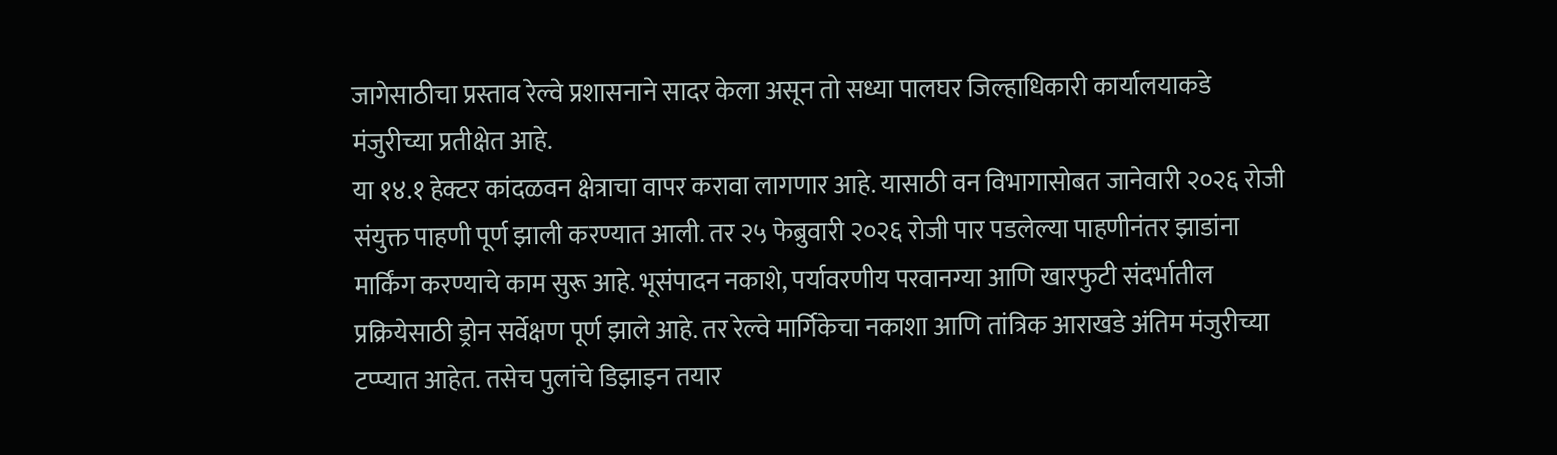जागेसाठीचा प्रस्ताव रेल्वे प्रशासनाने सादर केला असून तो सध्या पालघर जिल्हाधिकारी कार्यालयाकडे मंजुरीच्या प्रतीक्षेत आहे.
या १४.१ हेक्टर कांदळवन क्षेत्राचा वापर करावा लागणार आहे. यासाठी वन विभागासोबत जानेवारी २०२६ रोजी संयुक्त पाहणी पूर्ण झाली करण्यात आली. तर २५ फेब्रुवारी २०२६ रोजी पार पडलेल्या पाहणीनंतर झाडांना मार्किंग करण्याचे काम सुरू आहे. भूसंपादन नकाशे, पर्यावरणीय परवानग्या आणि खारफुटी संदर्भातील प्रक्रियेसाठी ड्रोन सर्वेक्षण पूर्ण झाले आहे. तर रेल्वे मार्गिकेचा नकाशा आणि तांत्रिक आराखडे अंतिम मंजुरीच्या टप्प्यात आहेत. तसेच पुलांचे डिझाइन तयार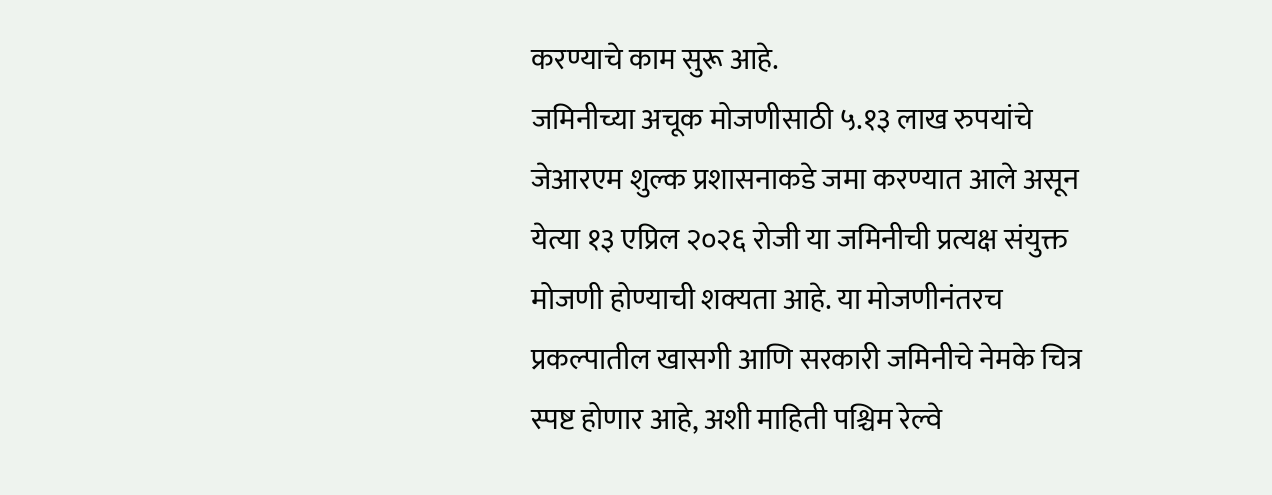करण्याचे काम सुरू आहे.
जमिनीच्या अचूक मोजणीसाठी ५.१३ लाख रुपयांचे जेआरएम शुल्क प्रशासनाकडे जमा करण्यात आले असून येत्या १३ एप्रिल २०२६ रोजी या जमिनीची प्रत्यक्ष संयुक्त मोजणी होण्याची शक्यता आहे. या मोजणीनंतरच प्रकल्पातील खासगी आणि सरकारी जमिनीचे नेमके चित्र स्पष्ट होणार आहे, अशी माहिती पश्चिम रेल्वे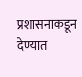प्रशासनाकडून देण्यात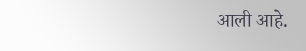आली आहे.